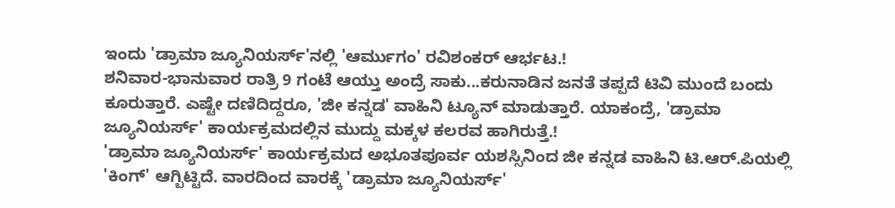ಇಂದು 'ಡ್ರಾಮಾ ಜ್ಯೂನಿಯರ್ಸ್'ನಲ್ಲಿ 'ಆರ್ಮುಗಂ' ರವಿಶಂಕರ್ ಆರ್ಭಟ.!
ಶನಿವಾರ-ಭಾನುವಾರ ರಾತ್ರಿ 9 ಗಂಟೆ ಆಯ್ತು ಅಂದ್ರೆ ಸಾಕು...ಕರುನಾಡಿನ ಜನತೆ ತಪ್ಪದೆ ಟಿವಿ ಮುಂದೆ ಬಂದು ಕೂರುತ್ತಾರೆ. ಎಷ್ಟೇ ದಣಿದಿದ್ದರೂ, 'ಜೀ ಕನ್ನಡ' ವಾಹಿನಿ ಟ್ಯೂನ್ ಮಾಡುತ್ತಾರೆ. ಯಾಕಂದ್ರೆ, 'ಡ್ರಾಮಾ ಜ್ಯೂನಿಯರ್ಸ್' ಕಾರ್ಯಕ್ರಮದಲ್ಲಿನ ಮುದ್ದು ಮಕ್ಕಳ ಕಲರವ ಹಾಗಿರುತ್ತೆ.!
'ಡ್ರಾಮಾ ಜ್ಯೂನಿಯರ್ಸ್' ಕಾರ್ಯಕ್ರಮದ ಅಭೂತಪೂರ್ವ ಯಶಸ್ಸಿನಿಂದ ಜೀ ಕನ್ನಡ ವಾಹಿನಿ ಟಿ.ಆರ್.ಪಿಯಲ್ಲಿ 'ಕಿಂಗ್' ಆಗ್ಬಿಟ್ಟಿದೆ. ವಾರದಿಂದ ವಾರಕ್ಕೆ 'ಡ್ರಾಮಾ ಜ್ಯೂನಿಯರ್ಸ್'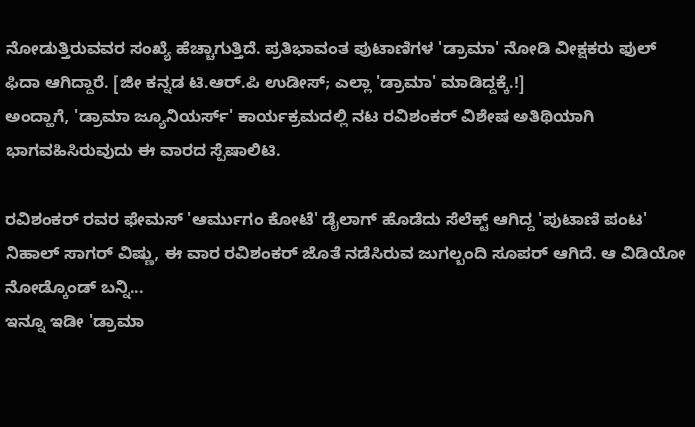ನೋಡುತ್ತಿರುವವರ ಸಂಖ್ಯೆ ಹೆಚ್ಚಾಗುತ್ತಿದೆ. ಪ್ರತಿಭಾವಂತ ಪುಟಾಣಿಗಳ 'ಡ್ರಾಮಾ' ನೋಡಿ ವೀಕ್ಷಕರು ಫುಲ್ ಫಿದಾ ಆಗಿದ್ದಾರೆ. [ಜೀ ಕನ್ನಡ ಟಿ.ಆರ್.ಪಿ ಉಡೀಸ್; ಎಲ್ಲಾ 'ಡ್ರಾಮಾ' ಮಾಡಿದ್ದಕ್ಕೆ.!]
ಅಂದ್ಹಾಗೆ, 'ಡ್ರಾಮಾ ಜ್ಯೂನಿಯರ್ಸ್' ಕಾರ್ಯಕ್ರಮದಲ್ಲಿ ನಟ ರವಿಶಂಕರ್ ವಿಶೇಷ ಅತಿಥಿಯಾಗಿ ಭಾಗವಹಿಸಿರುವುದು ಈ ವಾರದ ಸ್ಪೆಷಾಲಿಟಿ.

ರವಿಶಂಕರ್ ರವರ ಫೇಮಸ್ 'ಆರ್ಮುಗಂ ಕೋಟೆ' ಡೈಲಾಗ್ ಹೊಡೆದು ಸೆಲೆಕ್ಟ್ ಆಗಿದ್ದ 'ಪುಟಾಣಿ ಪಂಟ' ನಿಹಾಲ್ ಸಾಗರ್ ವಿಷ್ಣು, ಈ ವಾರ ರವಿಶಂಕರ್ ಜೊತೆ ನಡೆಸಿರುವ ಜುಗಲ್ಬಂದಿ ಸೂಪರ್ ಆಗಿದೆ. ಆ ವಿಡಿಯೋ ನೋಡ್ಕೊಂಡ್ ಬನ್ನಿ...
ಇನ್ನೂ ಇಡೀ 'ಡ್ರಾಮಾ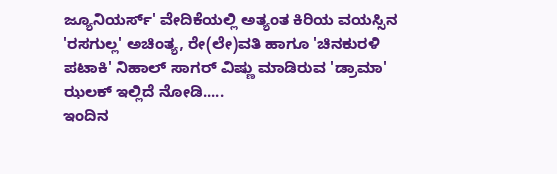ಜ್ಯೂನಿಯರ್ಸ್' ವೇದಿಕೆಯಲ್ಲಿ ಅತ್ಯಂತ ಕಿರಿಯ ವಯಸ್ಸಿನ 'ರಸಗುಲ್ಲ' ಅಚಿಂತ್ಯ, ರೇ(ಲೇ)ವತಿ ಹಾಗೂ 'ಚಿನಕುರಳಿ ಪಟಾಕಿ' ನಿಹಾಲ್ ಸಾಗರ್ ವಿಷ್ಣು ಮಾಡಿರುವ 'ಡ್ರಾಮಾ' ಝಲಕ್ ಇಲ್ಲಿದೆ ನೋಡಿ.....
ಇಂದಿನ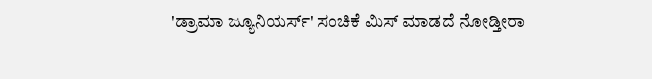'ಡ್ರಾಮಾ ಜ್ಯೂನಿಯರ್ಸ್' ಸಂಚಿಕೆ ಮಿಸ್ ಮಾಡದೆ ನೋಡ್ತೀರಾ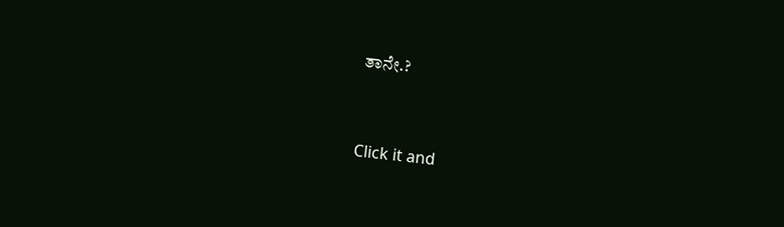ತಾನೇ.?


Click it and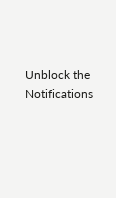Unblock the Notifications